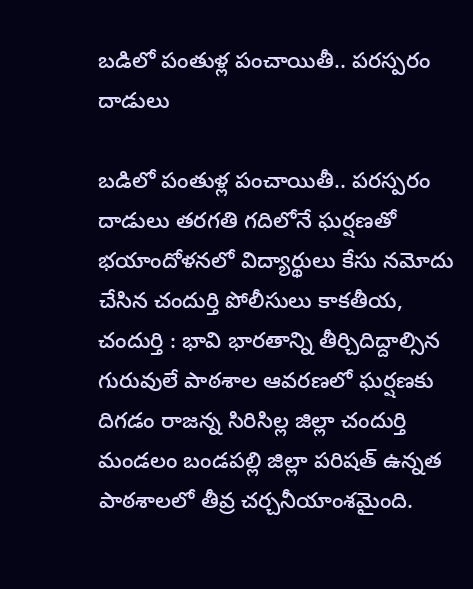బడిలో పంతుళ్ల పంచాయితీ.. పరస్పరం దాడులు

బడిలో పంతుళ్ల పంచాయితీ.. పరస్పరం దాడులు తరగతి గదిలోనే ఘర్షణతో భయాందోళనలో విద్యార్థులు కేసు నమోదు చేసిన చందుర్తి పోలీసులు కాకతీయ, చందుర్తి : భావి భారతాన్ని తీర్చిదిద్దాల్సిన గురువులే పాఠశాల ఆవరణలో ఘర్షణకు దిగడం రాజన్న సిరిసిల్ల జిల్లా చందుర్తి మండలం బండపల్లి జిల్లా పరిషత్ ఉన్నత పాఠశాలలో తీవ్ర చర్చనీయాంశమైంది.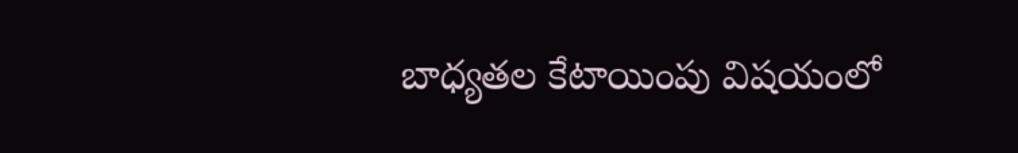బాధ్యతల కేటాయింపు విషయంలో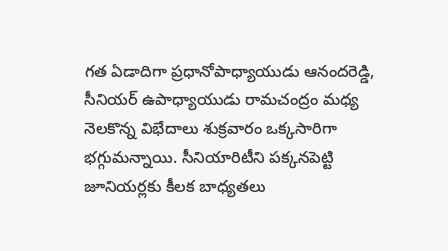గత ఏడాదిగా ప్రధానోపాధ్యాయుడు ఆనందరెడ్డి, సీనియర్ ఉపాధ్యాయుడు రామచంద్రం మధ్య నెలకొన్న విభేదాలు శుక్రవారం ఒక్కసారిగా భగ్గుమన్నాయి. సీనియారిటీని పక్కనపెట్టి జూనియర్లకు కీలక బాధ్యతలు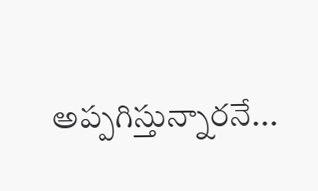అప్పగిస్తున్నారనే...